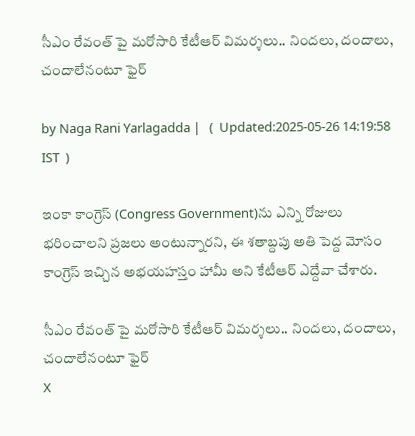సీఎం రేవంత్ పై మరోసారి కేటీఆర్ విమర్శలు.. నిందలు, దందాలు, చందాలేనంటూ ఫైర్

by Naga Rani Yarlagadda |   (  Updated:2025-05-26 14:19:58  IST  )

ఇంకా కాంగ్రెస్ (Congress Government)ను ఎన్ని రోజులు భరించాలని ప్రజలు అంటున్నారని, ఈ శతాబ్దపు అతి పెద్ద మోసం కాంగ్రెస్ ఇచ్చిన అభయహస్తం హామీ అని కేటీఆర్ ఎద్దేవా చేశారు.

సీఎం రేవంత్ పై మరోసారి కేటీఆర్ విమర్శలు.. నిందలు, దందాలు, చందాలేనంటూ ఫైర్
X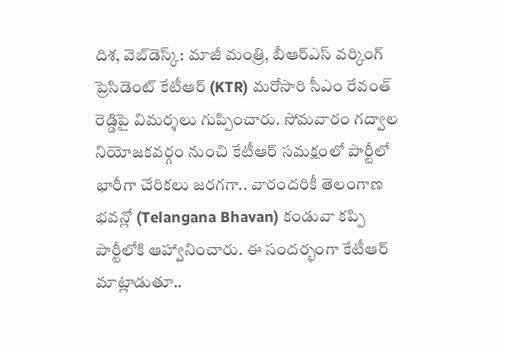దిశ, వెబ్‌డెస్క్: మాజీ మంత్రి, బీఆర్ఎస్ వర్కింగ్ ప్రెసిడెంట్ కేటీఆర్ (KTR) మరోసారి సీఎం రేవంత్ రెడ్డిపై విమర్శలు గుప్పించారు. సోమవారం గద్వాల నియోజకవర్గం నుంచి కేటీఆర్ సమక్షంలో పార్టీలో భారీగా చేరికలు జరగగా.. వారందరికీ తెలంగాణ భవన్లో (Telangana Bhavan) కండువా కప్పి పార్టీలోకి ఆహ్వానించారు. ఈ సందర్భంగా కేటీఆర్ మాట్లాడుతూ..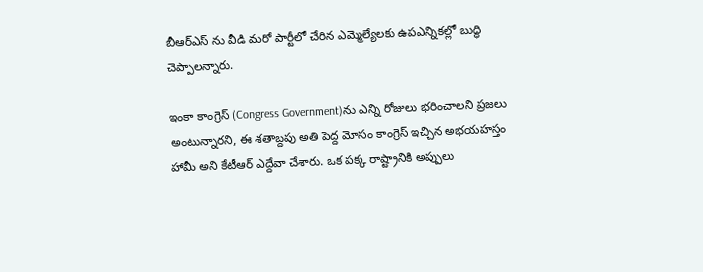బీఆర్ఎస్ ను వీడి మరో పార్టీలో చేరిన ఎమ్మెల్యేలకు ఉపఎన్నికల్లో బుద్ధి చెప్పాలన్నారు.

ఇంకా కాంగ్రెస్ (Congress Government)ను ఎన్ని రోజులు భరించాలని ప్రజలు అంటున్నారని, ఈ శతాబ్దపు అతి పెద్ద మోసం కాంగ్రెస్ ఇచ్చిన అభయహస్తం హామీ అని కేటీఆర్ ఎద్దేవా చేశారు. ఒక పక్క రాష్ట్రానికి అప్పులు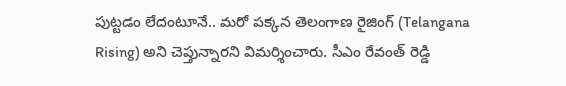పుట్టడం లేదంటూనే.. మరో పక్కన తెలంగాణ రైజింగ్ (Telangana Rising) అని చెప్తున్నారని విమర్శించారు. సీఎం రేవంత్ రెడ్డి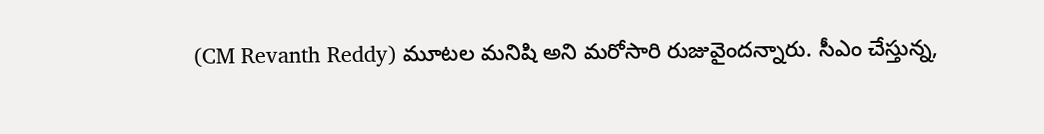(CM Revanth Reddy) మూటల మనిషి అని మరోసారి రుజువైందన్నారు. సీఎం చేస్తున్న,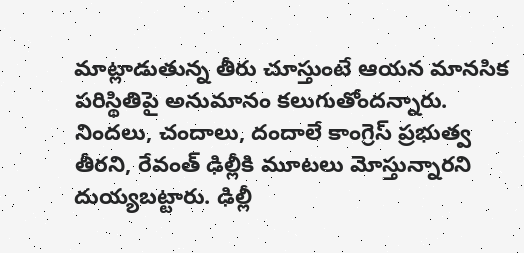మాట్లాడుతున్న తీరు చూస్తుంటే ఆయన మానసిక పరిస్థితిపై అనుమానం కలుగుతోందన్నారు. నిందలు, చందాలు, దందాలే కాంగ్రెస్ ప్రభుత్వ తీరని, రేవంత్ ఢిల్లీకి మూటలు మోస్తున్నారని దుయ్యబట్టారు. ఢిల్లీ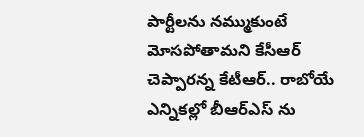పార్టీలను నమ్ముకుంటే మోసపోతామని కేసీఆర్ చెప్పారన్న కేటీఆర్.. రాబోయే ఎన్నికల్లో బీఆర్ఎస్ ను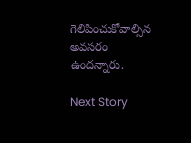గెలిపించుకోవాల్సిన అవసరం ఉందన్నారు.

Next Story